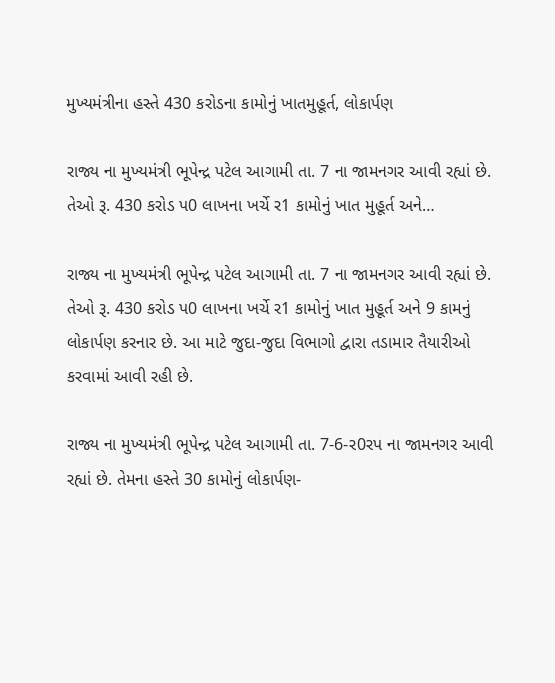મુખ્યમંત્રીના હસ્તે 430 કરોડના કામોનું ખાતમુહૂર્ત, લોકાર્પણ

રાજ્ય ના મુખ્યમંત્રી ભૂપેન્દ્ર પટેલ આગામી તા. 7 ના જામનગર આવી રહ્યાં છે. તેઓ રૂ. 430 કરોડ પ0 લાખના ખર્ચે ર1 કામોનું ખાત મુહૂર્ત અને…

રાજ્ય ના મુખ્યમંત્રી ભૂપેન્દ્ર પટેલ આગામી તા. 7 ના જામનગર આવી રહ્યાં છે. તેઓ રૂ. 430 કરોડ પ0 લાખના ખર્ચે ર1 કામોનું ખાત મુહૂર્ત અને 9 કામનું લોકાર્પણ કરનાર છે. આ માટે જુદા-જુદા વિભાગો દ્વારા તડામાર તૈયારીઓ કરવામાં આવી રહી છે.

રાજ્ય ના મુખ્યમંત્રી ભૂપેન્દ્ર પટેલ આગામી તા. 7-6-ર0રપ ના જામનગર આવી રહ્યાં છે. તેમના હસ્તે 30 કામોનું લોકાર્પણ-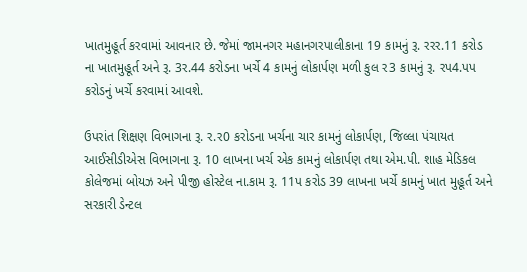ખાતમુહૂર્ત કરવામાં આવનાર છે. જેમાં જામનગર મહાનગરપાલીકાના 19 કામનું રૂ. રરર.11 કરોડ ના ખાતમુહૂર્ત અને રૂ. 3ર.44 કરોડના ખર્ચે 4 કામનું લોકાર્પણ મળી કુલ ર3 કામનું રૂ. રપ4.પપ કરોડનું ખર્ચે કરવામાં આવશે.

ઉપરાંત શિક્ષણ વિભાગના રૂ. ર.ર0 કરોડના ખર્ચના ચાર કામનું લોકાર્પણ, જિલ્લા પંચાયત આઈસીડીએસ વિભાગના રૂ. 10 લાખના ખર્ચ એક કામનું લોકાર્પણ તથા એમ.પી. શાહ મેડિકલ કોલેજમાં બોયઝ અને પીજી હોસ્ટેલ ના.કામ રૂ. 11પ કરોડ 39 લાખના ખર્ચે કામનું ખાત મુહૂર્ત અને સરકારી ડેન્ટલ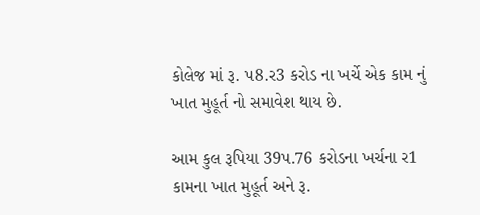કોલેજ માં રૂ. પ8.ર3 કરોડ ના ખર્ચે એક કામ નું ખાત મુહૂર્ત નો સમાવેશ થાય છે.

આમ કુલ રૂપિયા 39પ.76 કરોડના ખર્ચના ર1 કામના ખાત મુહૂર્ત અને રૂ.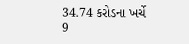34.74 કરોડના ખર્ચે 9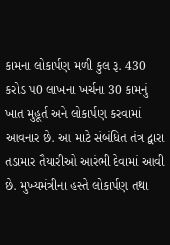કામના લોકાર્પણ મળી કુલ રૂ. 430 કરોડ પ0 લાખના ખર્ચના 30 કામનું ખાત મુહૂર્ત અને લોકાર્પણ કરવામાં આવનાર છે. આ માટે સંબંધિત તંત્ર દ્વારા તડામાર તૈયારીઓ આરંભી દેવામાં આવી છે. મુખ્યમંત્રીના હસ્તે લોકાર્પણ તથા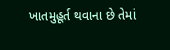ખાતમુહૂર્ત થવાના છે તેમાં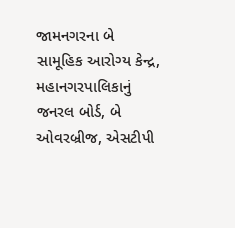જામનગરના બે સામૂહિક આરોગ્ય કેન્દ્ર, મહાનગરપાલિકાનું જનરલ બોર્ડ, બે ઓવરબ્રીજ, એસટીપી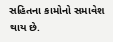સહિતના કામોનો સમાવેશ થાય છે.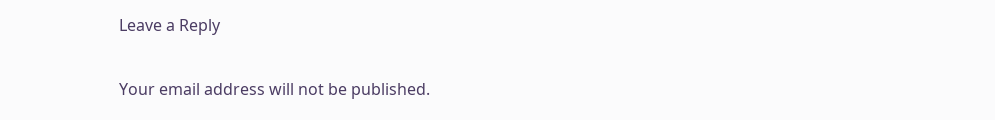Leave a Reply

Your email address will not be published.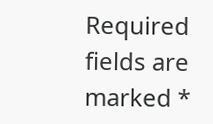Required fields are marked *